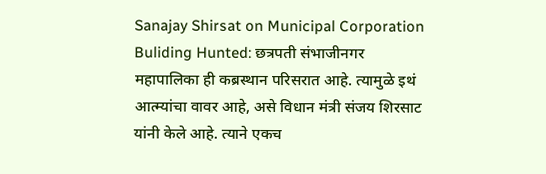Sanajay Shirsat on Municipal Corporation Buliding Hunted: छत्रपती संभाजीनगर महापालिका ही कब्रस्थान परिसरात आहे. त्यामुळे इथं आत्म्यांचा वावर आहे, असे विधान मंत्री संजय शिरसाट यांनी केले आहे. त्याने एकच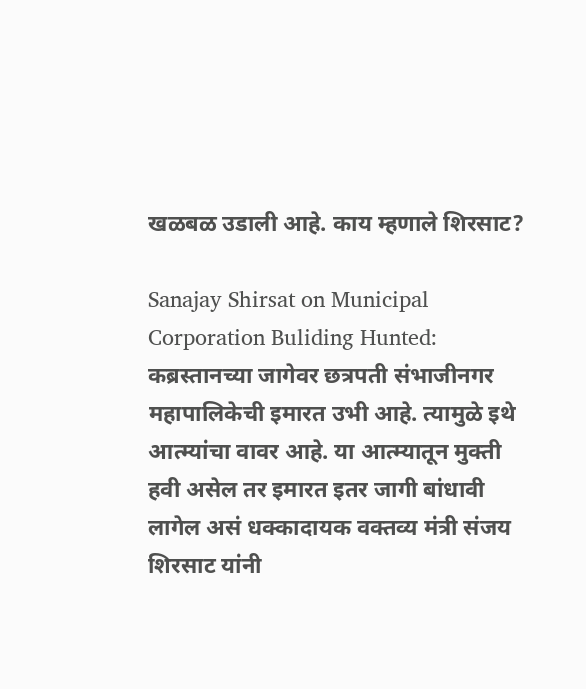खळबळ उडाली आहे. काय म्हणाले शिरसाट?

Sanajay Shirsat on Municipal Corporation Buliding Hunted: कब्रस्तानच्या जागेवर छत्रपती संभाजीनगर महापालिकेची इमारत उभी आहे. त्यामुळे इथे आत्म्यांचा वावर आहे. या आत्म्यातून मुक्ती हवी असेल तर इमारत इतर जागी बांधावी लागेल असं धक्कादायक वक्तव्य मंत्री संजय शिरसाट यांनी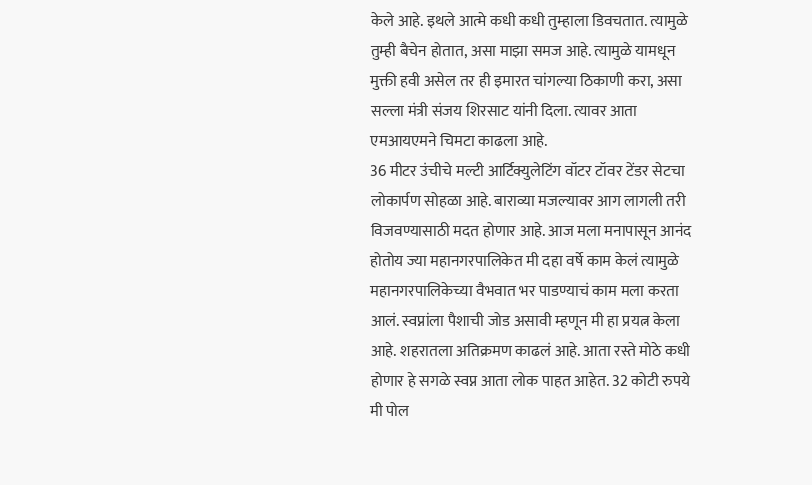केले आहे. इथले आत्मे कधी कधी तुम्हाला डिवचतात. त्यामुळे तुम्ही बैचेन होतात, असा माझा समज आहे. त्यामुळे यामधून मुक्ती हवी असेल तर ही इमारत चांगल्या ठिकाणी करा, असा सल्ला मंत्री संजय शिरसाट यांनी दिला. त्यावर आता एमआयएमने चिमटा काढला आहे.
36 मीटर उंचीचे मल्टी आर्टिक्युलेटिंग वॉटर टॉवर टेंडर सेटचा लोकार्पण सोहळा आहे. बाराव्या मजल्यावर आग लागली तरी विजवण्यासाठी मदत होणार आहे. आज मला मनापासून आनंद होतोय ज्या महानगरपालिकेत मी दहा वर्षे काम केलं त्यामुळे महानगरपालिकेच्या वैभवात भर पाडण्याचं काम मला करता आलं. स्वप्नांला पैशाची जोड असावी म्हणून मी हा प्रयत्न केला आहे. शहरातला अतिक्रमण काढलं आहे. आता रस्ते मोठे कधी होणार हे सगळे स्वप्न आता लोक पाहत आहेत. 32 कोटी रुपये मी पोल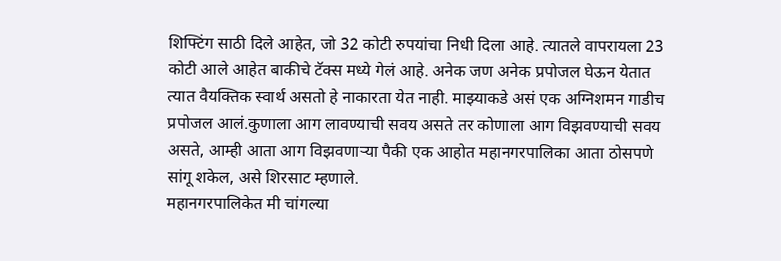शिफ्टिंग साठी दिले आहेत, जो 32 कोटी रुपयांचा निधी दिला आहे. त्यातले वापरायला 23 कोटी आले आहेत बाकीचे टॅक्स मध्ये गेलं आहे. अनेक जण अनेक प्रपोजल घेऊन येतात त्यात वैयक्तिक स्वार्थ असतो हे नाकारता येत नाही. माझ्याकडे असं एक अग्निशमन गाडीच प्रपोजल आलं.कुणाला आग लावण्याची सवय असते तर कोणाला आग विझवण्याची सवय असते, आम्ही आता आग विझवणाऱ्या पैकी एक आहोत महानगरपालिका आता ठोसपणे सांगू शकेल, असे शिरसाट म्हणाले.
महानगरपालिकेत मी चांगल्या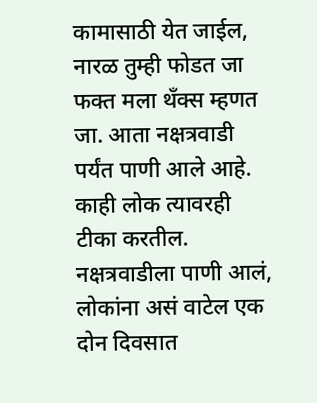कामासाठी येत जाईल, नारळ तुम्ही फोडत जा फक्त मला थँक्स म्हणत जा. आता नक्षत्रवाडी पर्यंत पाणी आले आहे. काही लोक त्यावरही टीका करतील. नक्षत्रवाडीला पाणी आलं, लोकांना असं वाटेल एक दोन दिवसात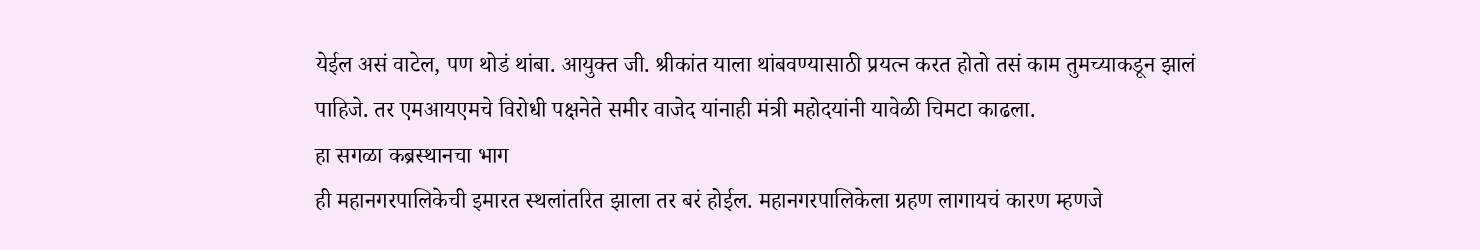येईल असं वाटेल, पण थोडं थांबा. आयुक्त जी. श्रीकांत याला थांबवण्यासाठी प्रयत्न करत होतो तसं काम तुमच्याकडून झालं पाहिजे. तर एमआयएमचे विरोधी पक्षनेते समीर वाजेद यांनाही मंत्री महोदयांनी यावेळी चिमटा काढला.
हा सगळा कब्रस्थानचा भाग
ही महानगरपालिकेची इमारत स्थलांतरित झाला तर बरं होईल. महानगरपालिकेला ग्रहण लागायचं कारण म्हणजे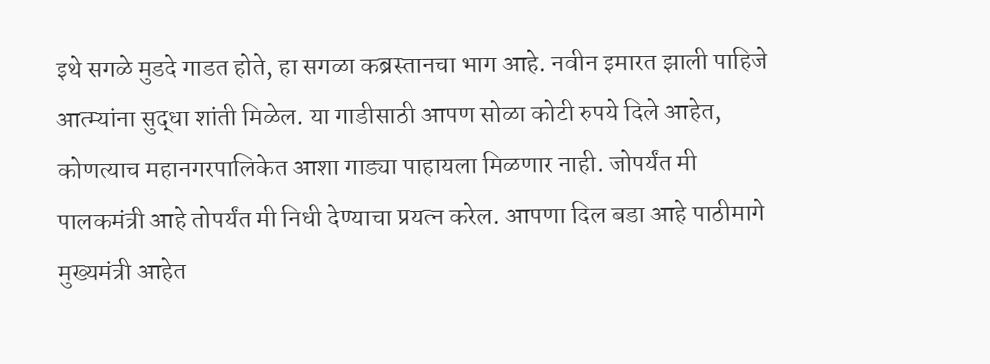इथे सगळे मुडदे गाडत होते, हा सगळा कब्रस्तानचा भाग आहे. नवीन इमारत झाली पाहिजे आत्म्यांना सुद्धा शांती मिळेल. या गाडीसाठी आपण सोळा कोटी रुपये दिले आहेत, कोणत्याच महानगरपालिकेत आशा गाड्या पाहायला मिळणार नाही. जोपर्यंत मी पालकमंत्री आहे तोपर्यंत मी निधी देण्याचा प्रयत्न करेल. आपणा दिल बडा आहे पाठीमागे मुख्यमंत्री आहेत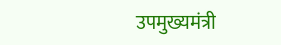उपमुख्यमंत्री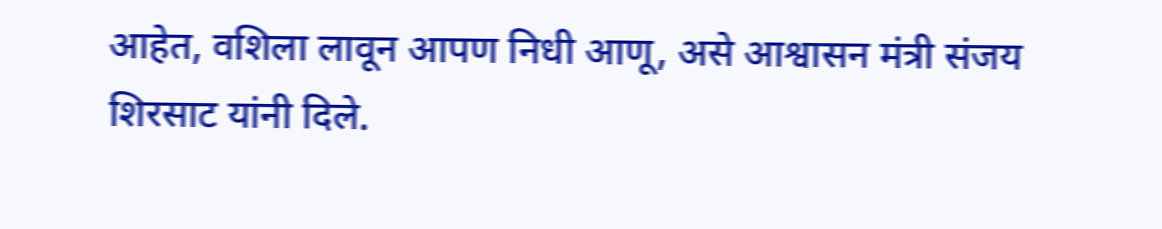आहेत, वशिला लावून आपण निधी आणू, असे आश्वासन मंत्री संजय शिरसाट यांनी दिले.